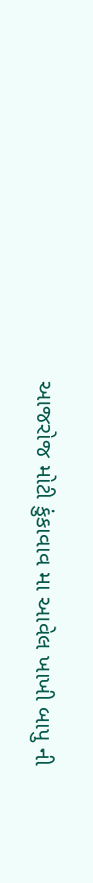આજરોજ મોટી કુંકાવાવ મા આવેલ ખાખી બાપુ ની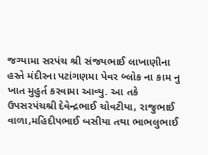જગ્યામા સરપંચ શ્રી સંજયભાઈ લાખાણીના હસ્તે મંદીરના પટાંગણમા પેવર બ્લોક ના કામ નુ ખાત મુહુર્ત કરવામા આવ્યુ. આ તકે ઉપસરપંચશ્રી દેવેન્દ્રભાઈ ચોવટીયા, રાજુભાઈ વાળા,મહિદીપભાઈ બસીયા તથા ભાભલુભાઈ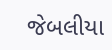જેબલીયા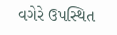વગેરે ઉપસ્થિત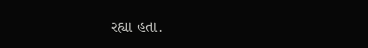રહ્યા હતા.